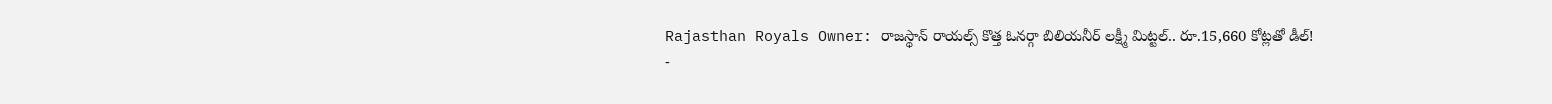Rajasthan Royals Owner: రాజస్థాన్ రాయల్స్ కొత్త ఓనర్గా బిలియనీర్ లక్ష్మీ మిట్టల్.. రూ.15,660 కోట్లతో డీల్!
-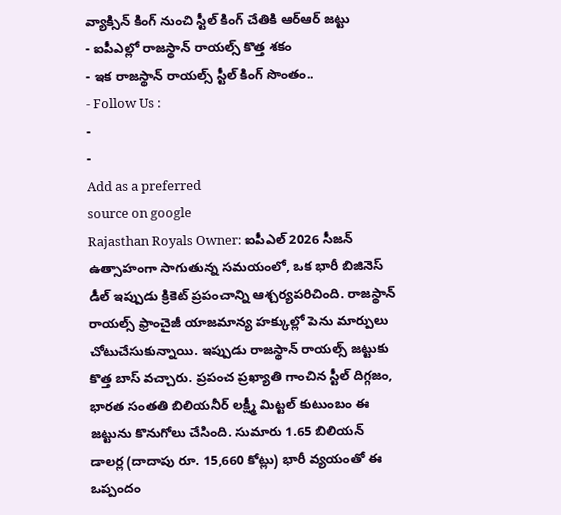వ్యాక్సిన్ కింగ్ నుంచి స్టీల్ కింగ్ చేతికి ఆర్ఆర్ జట్టు
- ఐపీఎల్లో రాజస్థాన్ రాయల్స్ కొత్త శకం
- ఇక రాజస్థాన్ రాయల్స్ స్టీల్ కింగ్ సొంతం..
- Follow Us :
-
-
Add as a preferred
source on google
Rajasthan Royals Owner: ఐపీఎల్ 2026 సీజన్ ఉత్సాహంగా సాగుతున్న సమయంలో, ఒక భారీ బిజినెస్ డీల్ ఇప్పుడు క్రికెట్ ప్రపంచాన్ని ఆశ్చర్యపరిచింది. రాజస్థాన్ రాయల్స్ ఫ్రాంచైజీ యాజమాన్య హక్కుల్లో పెను మార్పులు చోటుచేసుకున్నాయి. ఇప్పుడు రాజస్థాన్ రాయల్స్ జట్టుకు కొత్త బాస్ వచ్చారు. ప్రపంచ ప్రఖ్యాతి గాంచిన స్టీల్ దిగ్గజం, భారత సంతతి బిలియనీర్ లక్ష్మీ మిట్టల్ కుటుంబం ఈ జట్టును కొనుగోలు చేసింది. సుమారు 1.65 బిలియన్ డాలర్ల (దాదాపు రూ. 15,660 కోట్లు) భారీ వ్యయంతో ఈ ఒప్పందం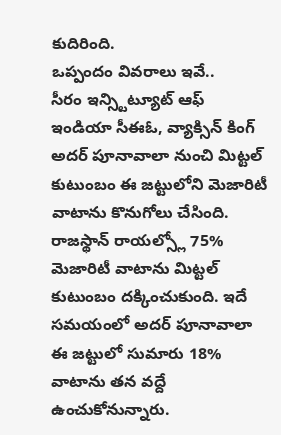కుదిరింది.
ఒప్పందం వివరాలు ఇవే..
సీరం ఇన్స్టిట్యూట్ ఆఫ్ ఇండియా సీఈఓ, వ్యాక్సిన్ కింగ్ అదర్ పూనావాలా నుంచి మిట్టల్ కుటుంబం ఈ జట్టులోని మెజారిటీ వాటాను కొనుగోలు చేసింది. రాజస్థాన్ రాయల్స్లో 75% మెజారిటీ వాటాను మిట్టల్ కుటుంబం దక్కించుకుంది. ఇదే సమయంలో అదర్ పూనావాలా ఈ జట్టులో సుమారు 18% వాటాను తన వద్దే ఉంచుకోనున్నారు.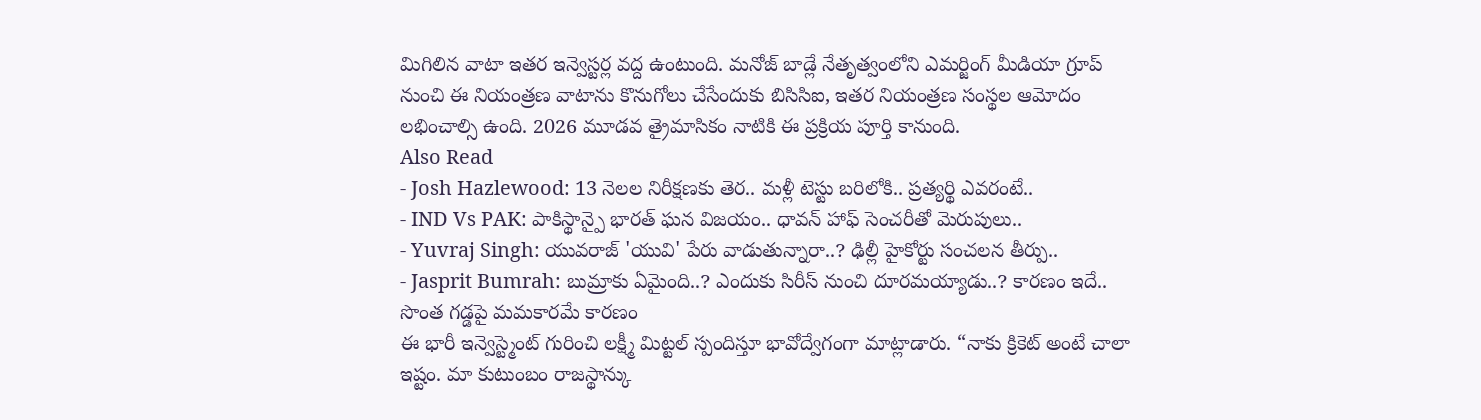మిగిలిన వాటా ఇతర ఇన్వెస్టర్ల వద్ద ఉంటుంది. మనోజ్ బాడ్లే నేతృత్వంలోని ఎమర్జింగ్ మీడియా గ్రూప్ నుంచి ఈ నియంత్రణ వాటాను కొనుగోలు చేసేందుకు బిసిసిఐ, ఇతర నియంత్రణ సంస్థల ఆమోదం లభించాల్సి ఉంది. 2026 మూడవ త్రైమాసికం నాటికి ఈ ప్రక్రియ పూర్తి కానుంది.
Also Read
- Josh Hazlewood: 13 నెలల నిరీక్షణకు తెర.. మళ్లీ టెస్టు బరిలోకి.. ప్రత్యర్థి ఎవరంటే..
- IND Vs PAK: పాకిస్థాన్పై భారత్ ఘన విజయం.. ధావన్ హాఫ్ సెంచరీతో మెరుపులు..
- Yuvraj Singh: యువరాజ్ 'యువి' పేరు వాడుతున్నారా..? ఢిల్లీ హైకోర్టు సంచలన తీర్పు..
- Jasprit Bumrah: బుమ్రాకు ఏమైంది..? ఎందుకు సిరీస్ నుంచి దూరమయ్యాడు..? కారణం ఇదే..
సొంత గడ్డపై మమకారమే కారణం
ఈ భారీ ఇన్వెస్ట్మెంట్ గురించి లక్ష్మీ మిట్టల్ స్పందిస్తూ భావోద్వేగంగా మాట్లాడారు. “నాకు క్రికెట్ అంటే చాలా ఇష్టం. మా కుటుంబం రాజస్థాన్కు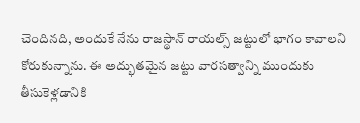చెందినది, అందుకే నేను రాజస్థాన్ రాయల్స్ జట్టులో భాగం కావాలని కోరుకున్నాను. ఈ అద్భుతమైన జట్టు వారసత్వాన్ని ముందుకు తీసుకెళ్లడానికి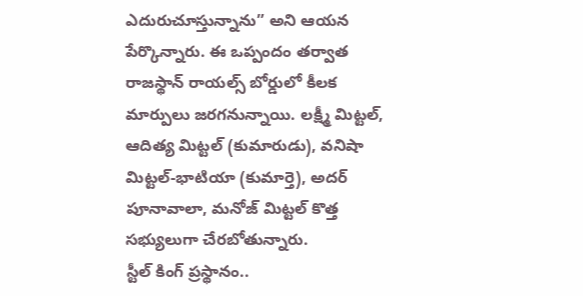ఎదురుచూస్తున్నాను” అని ఆయన పేర్కొన్నారు. ఈ ఒప్పందం తర్వాత రాజస్థాన్ రాయల్స్ బోర్డులో కీలక మార్పులు జరగనున్నాయి. లక్ష్మీ మిట్టల్, ఆదిత్య మిట్టల్ (కుమారుడు), వనిషా మిట్టల్-భాటియా (కుమార్తె), అదర్ పూనావాలా, మనోజ్ మిట్టల్ కొత్త సభ్యులుగా చేరబోతున్నారు.
స్టీల్ కింగ్ ప్రస్థానం..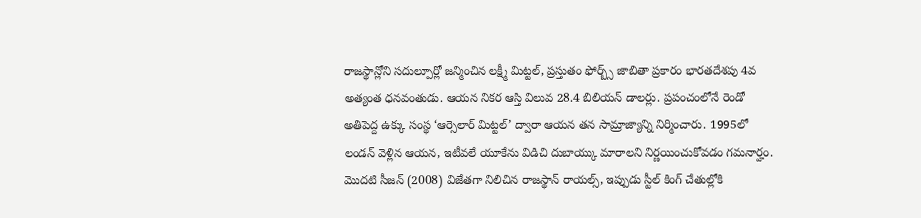రాజస్థాన్లోని సదుల్పూర్లో జన్మించిన లక్ష్మీ మిట్టల్, ప్రస్తుతం ఫోర్బ్స్ జాబితా ప్రకారం భారతదేశపు 4వ అత్యంత ధనవంతుడు. ఆయన నికర ఆస్తి విలువ 28.4 బిలియన్ డాలర్లు. ప్రపంచంలోనే రెండో అతిపెద్ద ఉక్కు సంస్థ ‘ఆర్సెలార్ మిట్టల్’ ద్వారా ఆయన తన సామ్రాజ్యాన్ని నిర్మించారు. 1995లో లండన్ వెళ్లిన ఆయన, ఇటీవలే యూకేను విడిచి దుబాయ్కు మారాలని నిర్ణయించుకోవడం గమనార్హం. మొదటి సీజన్ (2008) విజేతగా నిలిచిన రాజస్థాన్ రాయల్స్, ఇప్పుడు స్టీల్ కింగ్ చేతుల్లోకి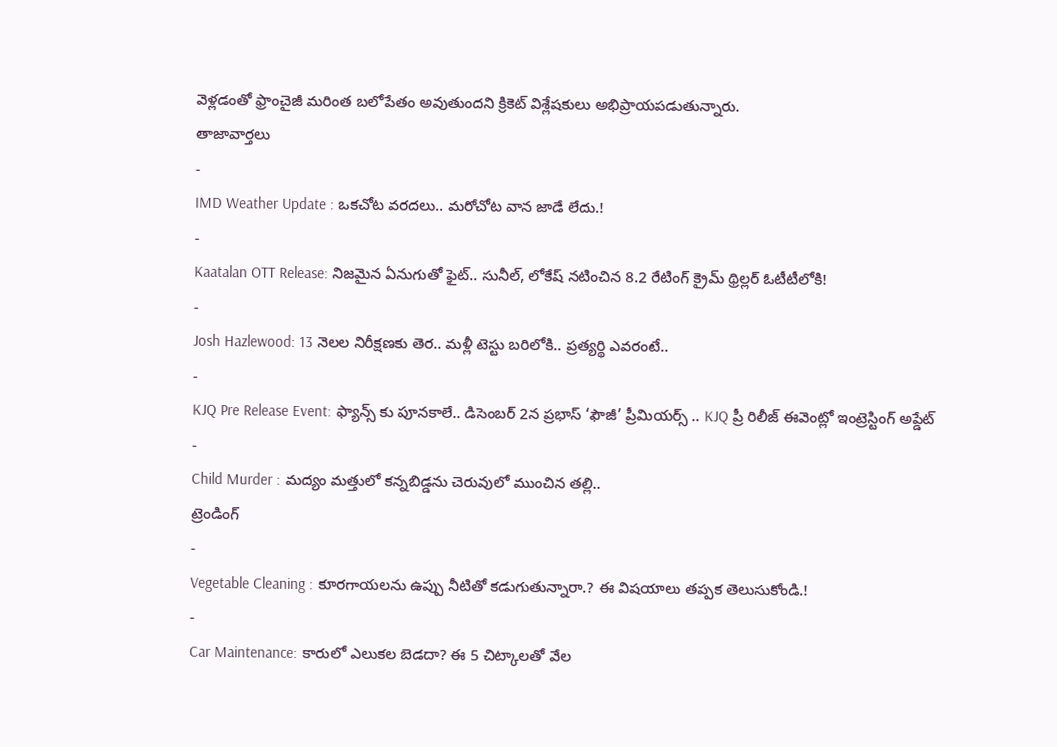వెళ్లడంతో ఫ్రాంచైజీ మరింత బలోపేతం అవుతుందని క్రికెట్ విశ్లేషకులు అభిప్రాయపడుతున్నారు.
తాజావార్తలు
-
IMD Weather Update : ఒకచోట వరదలు.. మరోచోట వాన జాడే లేదు.!
-
Kaatalan OTT Release: నిజమైన ఏనుగుతో ఫైట్.. సునీల్, లోకేష్ నటించిన 8.2 రేటింగ్ క్రైమ్ థ్రిల్లర్ ఓటీటీలోకి!
-
Josh Hazlewood: 13 నెలల నిరీక్షణకు తెర.. మళ్లీ టెస్టు బరిలోకి.. ప్రత్యర్థి ఎవరంటే..
-
KJQ Pre Release Event: ఫ్యాన్స్ కు పూనకాలే.. డిసెంబర్ 2న ప్రభాస్ ‘ఫౌజీ’ ప్రీమియర్స్ .. KJQ ప్రీ రిలీజ్ ఈవెంట్లో ఇంట్రెస్టింగ్ అప్డేట్
-
Child Murder : మద్యం మత్తులో కన్నబిడ్డను చెరువులో ముంచిన తల్లి..
ట్రెండింగ్
-
Vegetable Cleaning : కూరగాయలను ఉప్పు నీటితో కడుగుతున్నారా.? ఈ విషయాలు తప్పక తెలుసుకోండి.!
-
Car Maintenance: కారులో ఎలుకల బెడదా? ఈ 5 చిట్కాలతో వేల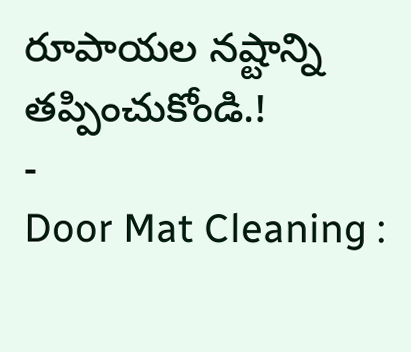రూపాయల నష్టాన్ని తప్పించుకోండి.!
-
Door Mat Cleaning :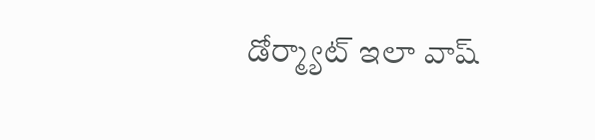డోర్మ్యాట్ ఇలా వాష్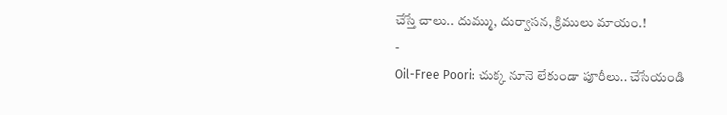చేస్తే చాలు.. దుమ్ము, దుర్వాసన, క్రిములు మాయం.!
-
Oil-Free Poori: చుక్క నూనె లేకుండా పూరీలు.. చేసేయండి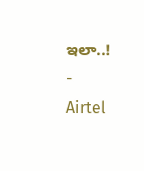ఇలా..!
-
Airtel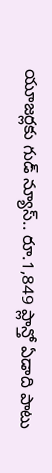యూజర్లకు గుడ్ న్యూస్.. రూ.1,849 ప్లాన్తో ఏడాది పాటు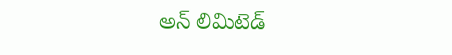అన్ లిమిటెడ్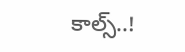కాల్స్..!